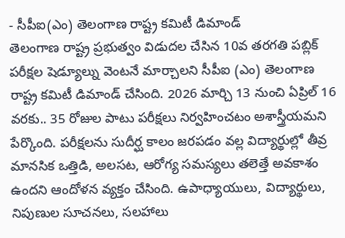- సీపీఐ(ఎం) తెలంగాణ రాష్ట్ర కమిటీ డిమాండ్
తెలంగాణ రాష్ట్ర ప్రభుత్వం విడుదల చేసిన 10వ తరగతి పబ్లిక్ పరీక్షల షెడ్యూల్ను వెంటనే మార్చాలని సీపీఐ (ఎం) తెలంగాణ రాష్ట్ర కమిటీ డిమాండ్ చేసింది. 2026 మార్చి 13 నుంచి ఏప్రిల్ 16 వరకు.. 35 రోజుల పాటు పరీక్షలు నిర్వహించటం అశాస్త్రీయమని పేర్కొంది. పరీక్షలను సుదీర్ఘ కాలం జరపడం వల్ల విద్యార్థుల్లో తీవ్ర మానసిక ఒత్తిడి, అలసట, ఆరోగ్య సమస్యలు తలెత్తే అవకాశం ఉందని ఆందోళన వ్యక్తం చేసింది. ఉపాధ్యాయులు, విద్యార్థులు, నిపుణుల సూచనలు, సలహాలు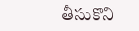తీసుకొని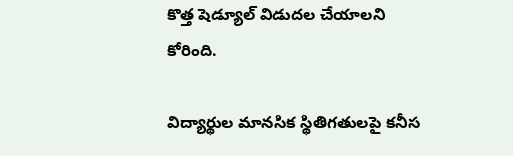కొత్త షెడ్యూల్ విడుదల చేయాలని కోరింది.

విద్యార్థుల మానసిక స్థితిగతులపై కనీస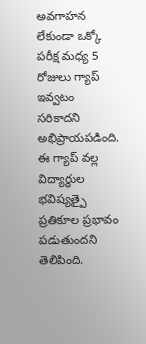అవగాహన లేకుండా ఒక్కో పరీక్ష మధ్య 5 రోజులు గ్యాప్ ఇవ్వటం సరికాదని అభిప్రాయపడింది. ఈ గ్యాప్ వల్ల విద్యార్థుల భవిష్యత్పై ప్రతికూల ప్రభావం పడుతుందని తెలిపింది.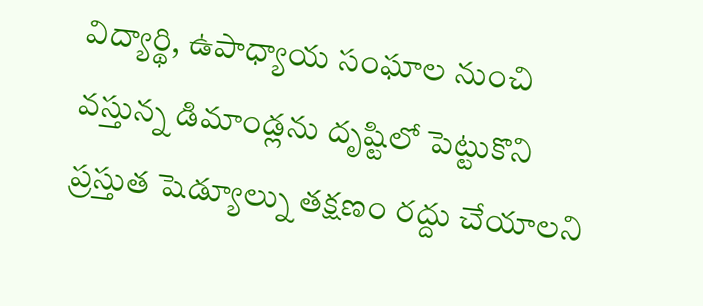విద్యార్థి, ఉపాధ్యాయ సంఘాల నుంచి వస్తున్న డిమాండ్లను దృష్టిలో పెట్టుకొని ప్రస్తుత షెడ్యూల్ను తక్షణం రద్దు చేయాలని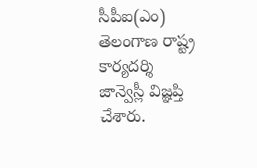సీపీఐ(ఎం) తెలంగాణ రాష్ట్ర కార్యదర్శి జాన్వెస్లీ విజ్ఞప్తి చేశారు.